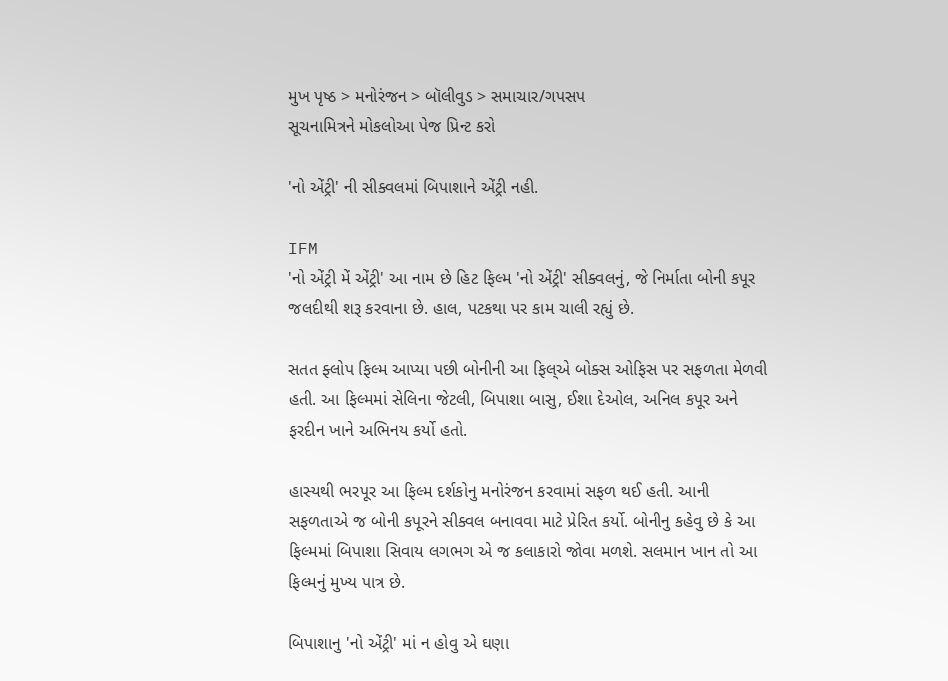મુખ પૃષ્ઠ > મનોરંજન > બૉલીવુડ > સમાચાર/ગપસપ
સૂચનામિત્રને મોકલોઆ પેજ પ્રિન્ટ કરો

'નો એંટ્રી' ની સીક્વલમાં બિપાશાને એંટ્રી નહી.

IFM
'નો એંટ્રી મેં એંટ્રી' આ નામ છે હિટ ફિલ્મ 'નો એંટ્રી' સીક્વલનું, જે નિર્માતા બોની કપૂર જલદીથી શરૂ કરવાના છે. હાલ, પટકથા પર કામ ચાલી રહ્યું છે.

સતત ફ્લોપ ફિલ્મ આપ્યા પછી બોનીની આ ફિલ્એ બોક્સ ઓફિસ પર સફળતા મેળવી હતી. આ ફિલ્મમાં સેલિના જેટલી, બિપાશા બાસુ, ઈશા દેઓલ, અનિલ કપૂર અને ફરદીન ખાને અભિનય કર્યો હતો.

હાસ્યથી ભરપૂર આ ફિલ્મ દર્શકોનુ મનોરંજન કરવામાં સફળ થઈ હતી. આની સફળતાએ જ બોની કપૂરને સીક્વલ બનાવવા માટે પ્રેરિત કર્યો. બોનીનુ કહેવુ છે કે આ ફિલ્મમાં બિપાશા સિવાય લગભગ એ જ કલાકારો જોવા મળશે. સલમાન ખાન તો આ ફિલ્મનું મુખ્ય પાત્ર છે.

બિપાશાનુ 'નો એંટ્રી' માં ન હોવુ એ ઘણા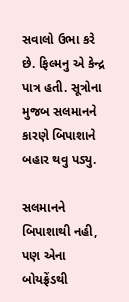સવાલો ઉભા કરે છે. ફિલ્મનુ એ કેન્દ્ર પાત્ર હતી. સૂત્રોના મુજબ સલમાનને કારણે બિપાશાને બહાર થવુ પડ્યુ.

સલમાનને બિપાશાથી નહી, પણ એના બોયફ્રેંડથી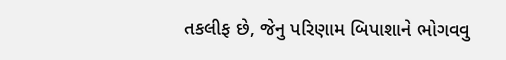તકલીફ છે, જેનુ પરિણામ બિપાશાને ભોગવવુ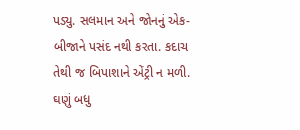પડ્યુ. સલમાન અને જોનનું એક-બીજાને પસંદ નથી કરતા. કદાચ તેથી જ બિપાશાને એંટ્રી ન મળી.
ઘણું બધુ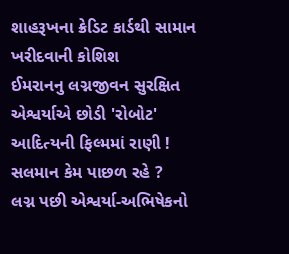શાહરૂખના ક્રેડિટ કાર્ડથી સામાન ખરીદવાની કોશિશ
ઈમરાનનુ લગ્નજીવન સુરક્ષિત
એશ્વર્યાએ છોડી 'રોબોટ'
આદિત્યની ફિલ્મમાં રાણી !
સલમાન કેમ પાછળ રહે ?
લગ્ન પછી એશ્વર્યા-અભિષેકનો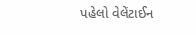પહેલો વેલેંટાઈન